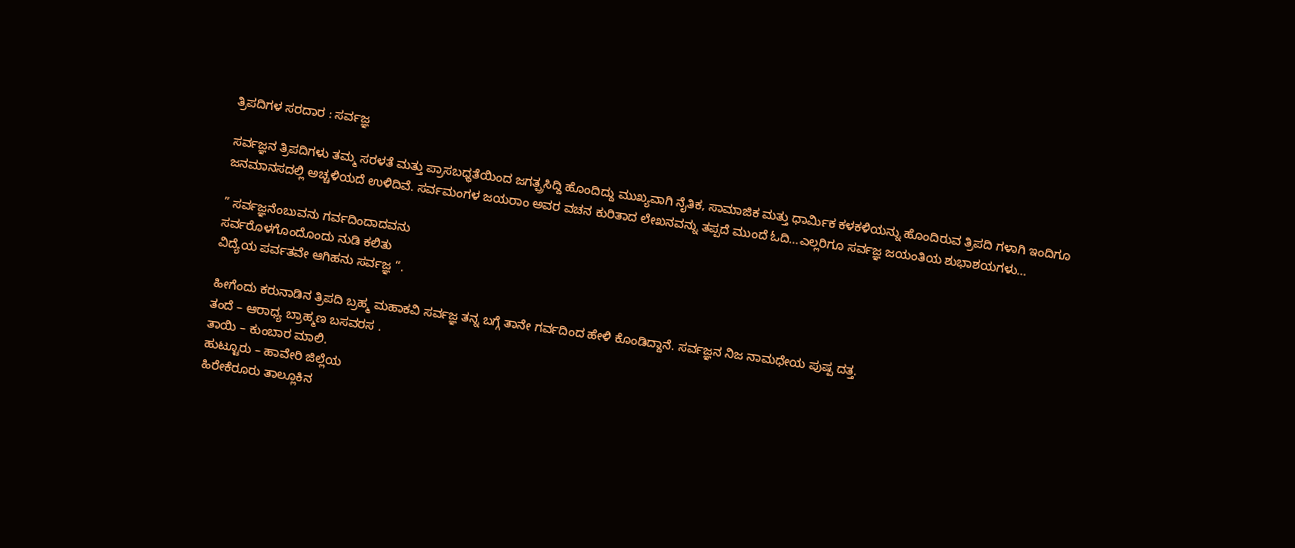ತ್ರಿಪದಿಗಳ ಸರದಾರ : ಸರ್ವಜ್ಞ

ಸರ್ವಜ್ಞನ ತ್ರಿಪದಿಗಳು ತಮ್ಮ ಸರಳತೆ ಮತ್ತು ಪ್ರಾಸಬಧ್ಧತೆಯಿಂದ ಜಗತ್ಪ್ರಸಿದ್ದಿ ಹೊಂದಿದ್ದು ಮುಖ್ಯವಾಗಿ ನೈತಿಕ, ಸಾಮಾಜಿಕ ಮತ್ತು ಧಾರ್ಮಿಕ ಕಳಕಳಿಯನ್ನು ಹೊಂದಿರುವ ತ್ರಿಪದಿ ಗಳಾಗಿ ಇಂದಿಗೂ ಜನಮಾನಸದಲ್ಲಿ ಅಚ್ಚಳಿಯದೆ ಉಳಿದಿವೆ. ಸರ್ವಮಂಗಳ ಜಯರಾಂ ಅವರ ವಚನ ಕುರಿತಾದ ಲೇಖನವನ್ನು ತಪ್ಪದೆ ಮುಂದೆ ಓದಿ…ಎಲ್ಲರಿಗೂ ಸರ್ವಜ್ಞ ಜಯಂತಿಯ ಶುಭಾಶಯಗಳು…

” ಸರ್ವಜ್ಞನೆಂಬುವನು ಗರ್ವದಿಂದಾದವನು
ಸರ್ವರೊಳಗೊಂದೊಂದು ನುಡಿ ಕಲಿತು
ವಿದ್ಯೆಯ ಪರ್ವತವೇ ಆಗಿಹನು ಸರ್ವಜ್ಞ “.

ಹೀಗೆಂದು ಕರುನಾಡಿನ ತ್ರಿಪದಿ ಬ್ರಹ್ಮ ಮಹಾಕವಿ ಸರ್ವಜ್ಞ ತನ್ನ ಬಗ್ಗೆ ತಾನೇ ಗರ್ವದಿಂದ ಹೇಳಿ ಕೊಂಡಿದ್ದಾನೆ. ಸರ್ವಜ್ಞನ ನಿಜ ನಾಮಧೇಯ ಪುಷ್ಪ ದತ್ತ.
ತಂದೆ – ಆರಾಧ್ಯ ಬ್ರಾಹ್ಮಣ ಬಸವರಸ .
ತಾಯಿ – ಕುಂಬಾರ ಮಾಲಿ.
ಹುಟ್ಟೂರು – ಹಾವೇರಿ ಜಿಲ್ಲೆಯ
ಹಿರೇಕೆರೂರು ತಾಲ್ಲೂಕಿನ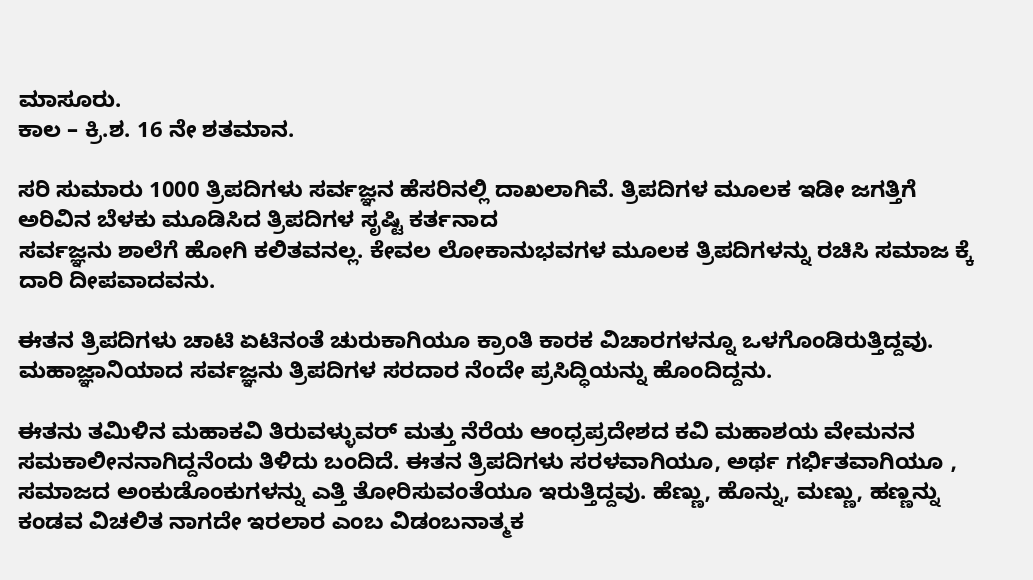ಮಾಸೂರು.
ಕಾಲ – ಕ್ರಿ.ಶ. 16 ನೇ ಶತಮಾನ.

ಸರಿ ಸುಮಾರು 1000 ತ್ರಿಪದಿಗಳು ಸರ್ವಜ್ಞನ ಹೆಸರಿನಲ್ಲಿ ದಾಖಲಾಗಿವೆ. ತ್ರಿಪದಿಗಳ ಮೂಲಕ ಇಡೀ ಜಗತ್ತಿಗೆ ಅರಿವಿನ ಬೆಳಕು ಮೂಡಿಸಿದ ತ್ರಿಪದಿಗಳ ಸೃಷ್ಟಿ ಕರ್ತನಾದ
ಸರ್ವಜ್ಞನು ಶಾಲೆಗೆ ಹೋಗಿ ಕಲಿತವನಲ್ಲ. ಕೇವಲ ಲೋಕಾನುಭವಗಳ ಮೂಲಕ ತ್ರಿಪದಿಗಳನ್ನು ರಚಿಸಿ ಸಮಾಜ ಕ್ಕೆ ದಾರಿ ದೀಪವಾದವನು.

ಈತನ ತ್ರಿಪದಿಗಳು ಚಾಟಿ ಏಟಿನಂತೆ ಚುರುಕಾಗಿಯೂ ಕ್ರಾಂತಿ ಕಾರಕ ವಿಚಾರಗಳನ್ನೂ ಒಳಗೊಂಡಿರುತ್ತಿದ್ದವು. ಮಹಾಜ್ಞಾನಿಯಾದ ಸರ್ವಜ್ಞನು ತ್ರಿಪದಿಗಳ ಸರದಾರ ನೆಂದೇ ಪ್ರಸಿದ್ಧಿಯನ್ನು ಹೊಂದಿದ್ದನು.

ಈತನು ತಮಿಳಿನ ಮಹಾಕವಿ ತಿರುವಳ್ಳುವರ್ ಮತ್ತು ನೆರೆಯ ಆಂಧ್ರಪ್ರದೇಶದ ಕವಿ ಮಹಾಶಯ ವೇಮನನ ಸಮಕಾಲೀನನಾಗಿದ್ದನೆಂದು ತಿಳಿದು ಬಂದಿದೆ. ಈತನ ತ್ರಿಪದಿಗಳು ಸರಳವಾಗಿಯೂ, ಅರ್ಥ ಗರ್ಭಿತವಾಗಿಯೂ , ಸಮಾಜದ ಅಂಕುಡೊಂಕುಗಳನ್ನು ಎತ್ತಿ ತೋರಿಸುವಂತೆಯೂ ಇರುತ್ತಿದ್ದವು. ಹೆಣ್ಣು, ಹೊನ್ನು, ಮಣ್ಣು, ಹಣ್ಣನ್ನು ಕಂಡವ ವಿಚಲಿತ ನಾಗದೇ ಇರಲಾರ ಎಂಬ ವಿಡಂಬನಾತ್ಮಕ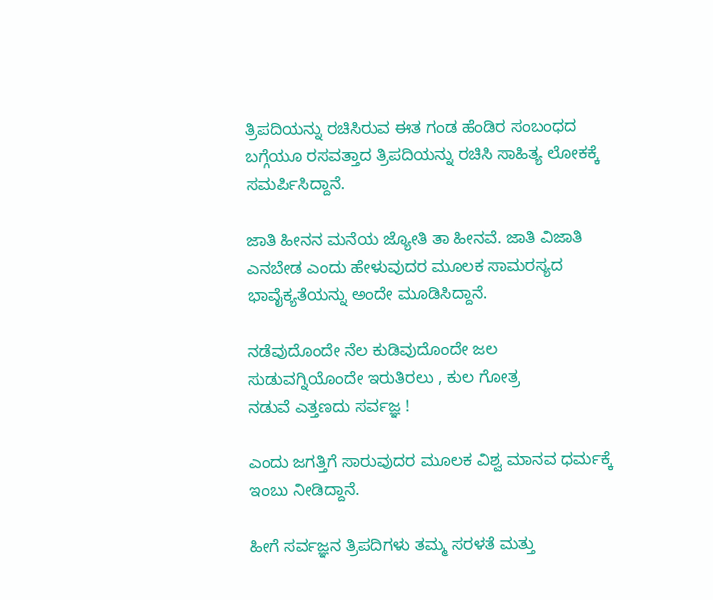ತ್ರಿಪದಿಯನ್ನು ರಚಿಸಿರುವ ಈತ ಗಂಡ ಹೆಂಡಿರ ಸಂಬಂಧದ ಬಗ್ಗೆಯೂ ರಸವತ್ತಾದ ತ್ರಿಪದಿಯನ್ನು ರಚಿಸಿ ಸಾಹಿತ್ಯ ಲೋಕಕ್ಕೆ ಸಮರ್ಪಿಸಿದ್ದಾನೆ.

ಜಾತಿ ಹೀನನ ಮನೆಯ ಜ್ಯೋತಿ ತಾ ಹೀನವೆ. ಜಾತಿ ವಿಜಾತಿ ಎನಬೇಡ ಎಂದು ಹೇಳುವುದರ ಮೂಲಕ ಸಾಮರಸ್ಯದ ಭಾವೈಕ್ಯತೆಯನ್ನು ಅಂದೇ ಮೂಡಿಸಿದ್ದಾನೆ.

ನಡೆವುದೊಂದೇ ನೆಲ ಕುಡಿವುದೊಂದೇ ಜಲ
ಸುಡುವಗ್ನಿಯೊಂದೇ ಇರುತಿರಲು , ಕುಲ ಗೋತ್ರ
ನಡುವೆ ಎತ್ತಣದು ಸರ್ವಜ್ಞ !

ಎಂದು ಜಗತ್ತಿಗೆ ಸಾರುವುದರ ಮೂಲಕ ವಿಶ್ವ ಮಾನವ ಧರ್ಮಕ್ಕೆ ಇಂಬು ನೀಡಿದ್ದಾನೆ.

ಹೀಗೆ ಸರ್ವಜ್ಞನ ತ್ರಿಪದಿಗಳು ತಮ್ಮ ಸರಳತೆ ಮತ್ತು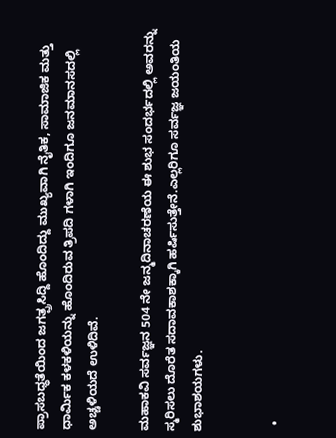ಪ್ರಾಸಬಧ್ಧತೆಯಿಂದ ಜಗತ್ಪ್ರಸಿದ್ದಿ ಹೊಂದಿದ್ದು ಮುಖ್ಯವಾಗಿ ನೈತಿಕ, ಸಾಮಾಜಿಕ ಮತ್ತು ಧಾರ್ಮಿಕ ಕಳಕಳಿಯನ್ನು ಹೊಂದಿರುವ ತ್ರಿಪದಿ ಗಳಾಗಿ ಇಂದಿಗೂ ಜನಮಾನಸದಲ್ಲಿ ಅಚ್ಚಳಿಯದೆ ಉಳಿದಿವೆ.

ಮಹಾಕವಿ ಸರ್ವಜ್ಞನ 504 ನೇ ಜನ್ಮದಿನಾಚರಣೆಯ ಈ ಶುಭ ಸಂದರ್ಭದಲ್ಲಿ ಅವರನ್ನು ಸ್ಮರಿಸಲು ದೊರೆತ ಸದಾವಕಾಶಕ್ಕಾಗಿ ಹರ್ಷಿಸುತ್ತೇನೆ.ಎಲ್ಲರಿಗೂ ಸರ್ವಜ್ಞ ಜಯಂತಿಯ ಶುಭಾಶಯಗಳು.


  •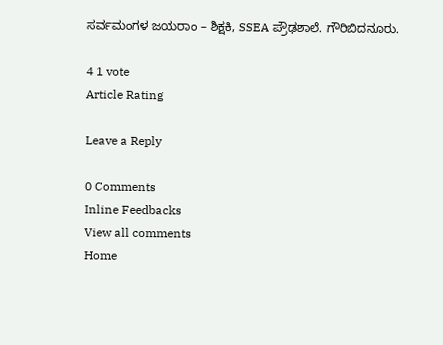ಸರ್ವಮಂಗಳ ಜಯರಾಂ – ಶಿಕ್ಷಕಿ, SSEA ಪ್ರೌಢಶಾಲೆ. ಗೌರಿಬಿದನೂರು.

4 1 vote
Article Rating

Leave a Reply

0 Comments
Inline Feedbacks
View all comments
Home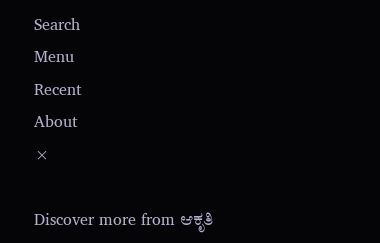Search
Menu
Recent
About
×

Discover more from ಆಕೃತಿ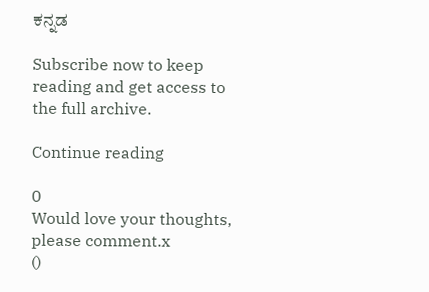ಕನ್ನಡ

Subscribe now to keep reading and get access to the full archive.

Continue reading

0
Would love your thoughts, please comment.x
()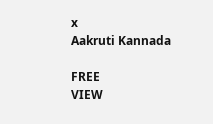x
Aakruti Kannada

FREE
VIEW